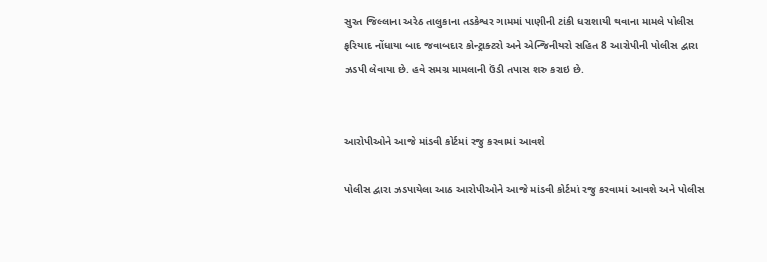સુરત જિલ્લાના અરેઠ તાલુકાના તડકેશ્વર ગામમાં પાણીની ટાંકી ધરાશાયી થવાના મામલે પોલીસ ફરિયાદ નોંધાયા બાદ જવાબદાર કોન્ટ્રાક્ટરો અને એન્જિનીયરો સહિત 8 આરોપીની પોલીસ દ્વારા ઝડપી લેવાયા છે. હવે સમગ્ર મામલાની ઉંડી તપાસ શરુ કરાઇ છે.


આરોપીઓને આજે માંડવી કોર્ટમાં રજુ કરવામાં આવશે

પોલીસ દ્વારા ઝડપાયેલા આઠ આરોપીઓને આજે માંડવી કોર્ટમાં રજુ કરવામાં આવશે અને પોલીસ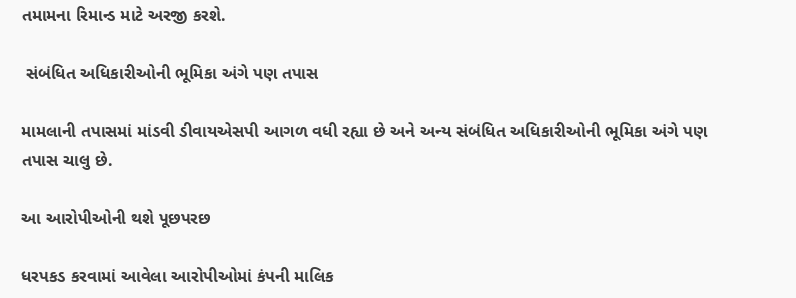તમામના રિમાન્ડ માટે અરજી કરશે.

 સંબંધિત અધિકારીઓની ભૂમિકા અંગે પણ તપાસ

મામલાની તપાસમાં માંડવી ડીવાયએસપી આગળ વધી રહ્યા છે અને અન્ય સંબંધિત અધિકારીઓની ભૂમિકા અંગે પણ તપાસ ચાલુ છે.

આ આરોપીઓની થશે પૂછપરછ

ધરપકડ કરવામાં આવેલા આરોપીઓમાં કંપની માલિક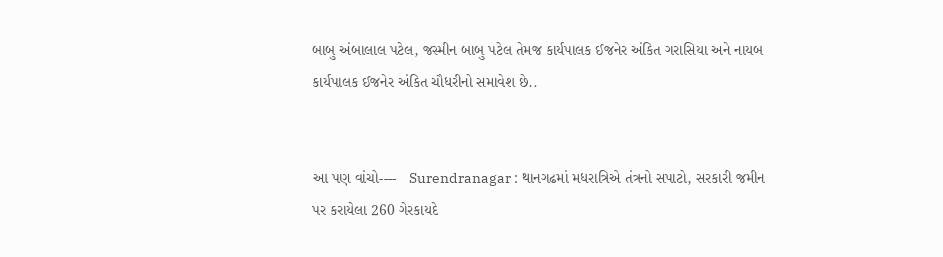બાબુ અંબાલાલ પટેલ, જસ્મીન બાબુ પટેલ તેમજ કાર્યપાલક ઈજનેર અંકિત ગરાસિયા અને નાયબ કાર્યપાલક ઈજનેર અંકિત ચૌધરીનો સમાવેશ છે..


આ પણ વાંચો----   Surendranagar : થાનગઢમાં મધરાત્રિએ તંત્રનો સપાટો, સરકારી જમીન પર કરાયેલા 260 ગેરકાયદે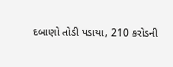દબાણો તોડી પડાયા, 210 કરોડની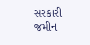સરકારી જમીન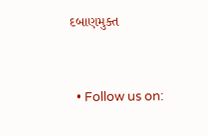દબાણમુક્ત


  • Follow us on: